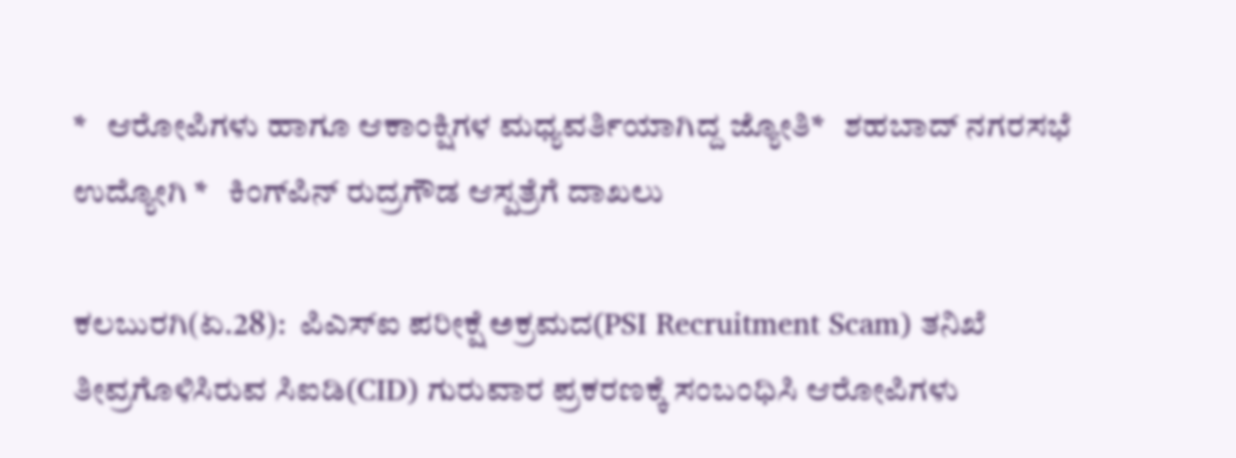*   ಆರೋಪಿಗಳು ಹಾಗೂ ಆಕಾಂಕ್ಷಿಗಳ ಮಧ್ಯವರ್ತಿಯಾಗಿದ್ದ ಜ್ಯೋತಿ*   ಶಹಬಾದ್‌ ನಗರಸಭೆ ಉದ್ಯೋಗಿ *   ಕಿಂಗ್‌ಪಿನ್‌ ರುದ್ರಗೌಡ ಆಸ್ಪತ್ರೆಗೆ ದಾಖಲು

ಕಲಬುರಗಿ(ಏ.28):  ಪಿಎಸ್‌ಐ ಪರೀಕ್ಷೆ ಅಕ್ರಮದ(PSI Recruitment Scam) ತನಿಖೆ ತೀವ್ರಗೊಳಿಸಿರುವ ಸಿಐಡಿ(CID) ಗುರುವಾರ ಪ್ರಕರಣಕ್ಕೆ ಸಂಬಂಧಿಸಿ ಆರೋಪಿಗಳು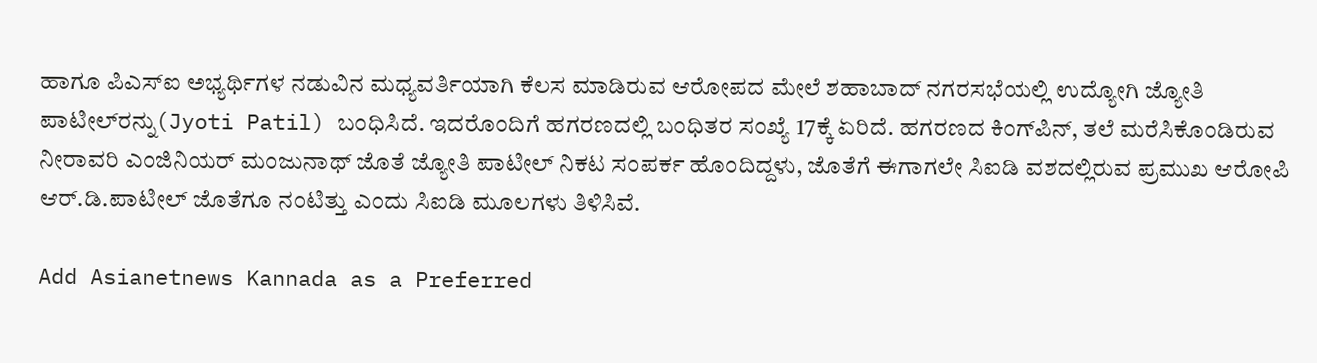ಹಾಗೂ ಪಿಎಸ್‌ಐ ಅಭ್ಯರ್ಥಿಗಳ ನಡುವಿನ ಮಧ್ಯವರ್ತಿಯಾಗಿ ಕೆಲಸ ಮಾಡಿರುವ ಆರೋಪದ ಮೇಲೆ ಶಹಾಬಾದ್‌ ನಗರಸಭೆಯಲ್ಲಿ ಉದ್ಯೋಗಿ ಜ್ಯೋತಿ ಪಾಟೀಲ್‌ರನ್ನು(Jyoti Patil) ಬಂಧಿಸಿದೆ. ಇದರೊಂದಿಗೆ ಹಗರಣದಲ್ಲಿ ಬಂಧಿತರ ಸಂಖ್ಯೆ 17ಕ್ಕೆ ಏರಿದೆ. ಹಗರಣದ ಕಿಂಗ್‌ಪಿನ್‌, ತಲೆ ಮರೆಸಿಕೊಂಡಿರುವ ನೀರಾವರಿ ಎಂಜಿನಿಯರ್‌ ಮಂಜುನಾಥ್‌ ಜೊತೆ ಜ್ಯೋತಿ ಪಾಟೀಲ್‌ ನಿಕಟ ಸಂಪರ್ಕ ಹೊಂದಿದ್ದಳು, ಜೊತೆಗೆ ಈಗಾಗಲೇ ಸಿಐಡಿ ವಶದಲ್ಲಿರುವ ಪ್ರಮುಖ ಆರೋಪಿ ಆರ್‌.ಡಿ.ಪಾಟೀಲ್‌ ಜೊತೆಗೂ ನಂಟಿತ್ತು ಎಂದು ಸಿಐಡಿ ಮೂಲಗಳು ತಿಳಿಸಿವೆ.

Add Asianetnews Kannada as a Preferred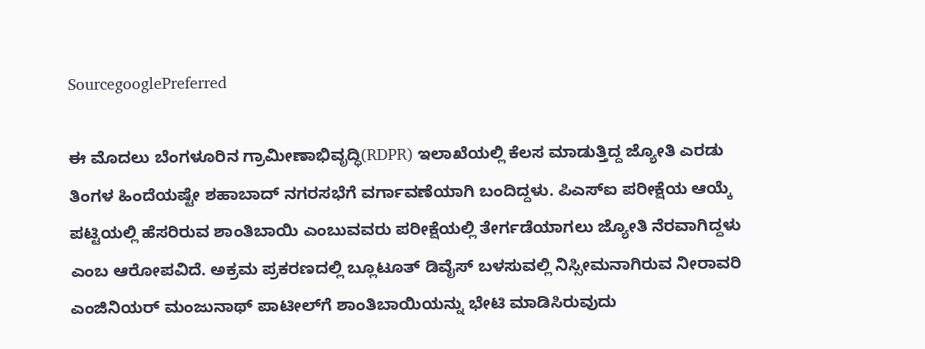SourcegooglePreferred

ಈ ಮೊದಲು ಬೆಂಗಳೂರಿನ ಗ್ರಾಮೀಣಾಭಿವೃದ್ಧಿ(RDPR) ಇಲಾಖೆಯಲ್ಲಿ ಕೆಲಸ ಮಾಡುತ್ತಿದ್ದ ಜ್ಯೋತಿ ಎರಡು ತಿಂಗಳ ಹಿಂದೆಯಷ್ಟೇ ಶಹಾಬಾದ್‌ ನಗರಸಭೆಗೆ ವರ್ಗಾವಣೆಯಾಗಿ ಬಂದಿದ್ದಳು. ಪಿಎಸ್‌ಐ ಪರೀಕ್ಷೆಯ ಆಯ್ಕೆ ಪಟ್ಟಿಯಲ್ಲಿ ಹೆಸರಿರುವ ಶಾಂತಿಬಾಯಿ ಎಂಬುವವರು ಪರೀಕ್ಷೆಯಲ್ಲಿ ತೇರ್ಗಡೆಯಾಗಲು ಜ್ಯೋತಿ ನೆರವಾಗಿದ್ದಳು ಎಂಬ ಆರೋಪವಿದೆ. ಅಕ್ರಮ ಪ್ರಕರಣದಲ್ಲಿ ಬ್ಲೂಟೂತ್‌ ಡಿವೈಸ್‌ ಬಳಸುವಲ್ಲಿ ನಿಸ್ಸೀಮನಾಗಿರುವ ನೀರಾವರಿ ಎಂಜಿನಿಯರ್‌ ಮಂಜುನಾಥ್‌ ಪಾಟೀಲ್‌ಗೆ ಶಾಂತಿಬಾಯಿಯನ್ನು ಭೇಟಿ ಮಾಡಿಸಿರುವುದು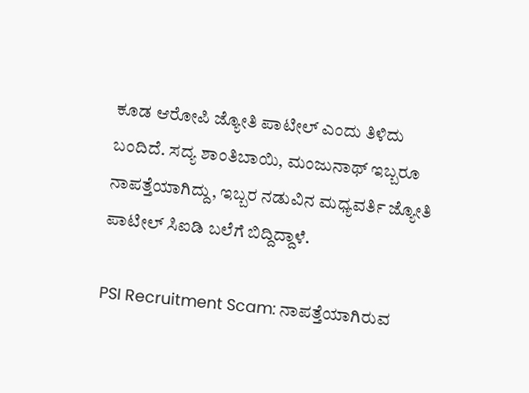ಕೂಡ ಆರೋಪಿ ಜ್ಯೋತಿ ಪಾಟೀಲ್‌ ಎಂದು ತಿಳಿದು ಬಂದಿದೆ. ಸದ್ಯ ಶಾಂತಿಬಾಯಿ, ಮಂಜುನಾಥ್‌ ಇಬ್ಬರೂ ನಾಪತ್ತೆಯಾಗಿದ್ದು, ಇಬ್ಬರ ನಡುವಿನ ಮಧ್ಯವರ್ತಿ ಜ್ಯೋತಿ ಪಾಟೀಲ್‌ ಸಿಐಡಿ ಬಲೆಗೆ ಬಿದ್ದಿದ್ದಾಳೆ.

PSI Recruitment Scam: ನಾಪತ್ತೆಯಾಗಿರುವ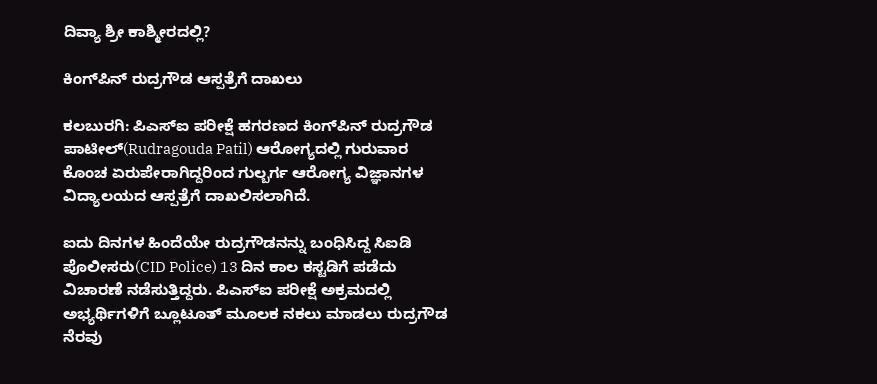ದಿವ್ಯಾ ಶ್ರೀ ಕಾಶ್ಮೀರದಲ್ಲಿ?

ಕಿಂಗ್‌ಪಿನ್‌ ರುದ್ರಗೌಡ ಆಸ್ಪತ್ರೆಗೆ ದಾಖಲು

ಕಲಬುರಗಿ: ಪಿಎಸ್‌ಐ ಪರೀಕ್ಷೆ ಹಗರಣದ ಕಿಂಗ್‌ಪಿನ್‌ ರುದ್ರಗೌಡ ಪಾಟೀಲ್‌(Rudragouda Patil) ಆರೋಗ್ಯದಲ್ಲಿ ಗುರುವಾರ ಕೊಂಚ ಏರುಪೇರಾಗಿದ್ದರಿಂದ ಗುಲ್ಬರ್ಗ ಆರೋಗ್ಯ ವಿಜ್ಞಾನಗಳ ವಿದ್ಯಾಲಯದ ಆಸ್ಪತ್ರೆಗೆ ದಾಖಲಿಸಲಾಗಿದೆ.

ಐದು ದಿನಗಳ ಹಿಂದೆಯೇ ರುದ್ರಗೌಡನನ್ನು ಬಂಧಿಸಿದ್ದ ಸಿಐಡಿ ಪೊಲೀಸರು(CID Police) 13 ದಿನ ಕಾಲ ಕಸ್ಟಡಿಗೆ ಪಡೆದು ವಿಚಾರಣೆ ನಡೆಸುತ್ತಿದ್ದರು. ಪಿಎಸ್‌ಐ ಪರೀಕ್ಷೆ ಅಕ್ರಮದಲ್ಲಿ ಅಭ್ಯರ್ಥಿಗಳಿಗೆ ಬ್ಲೂಟೂತ್‌ ಮೂಲಕ ನಕಲು ಮಾಡಲು ರುದ್ರಗೌಡ ನೆರವು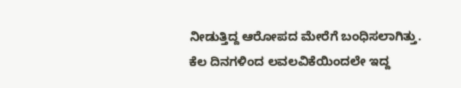ನೀಡುತ್ತಿದ್ದ ಆರೋಪದ ಮೇರೆಗೆ ಬಂಧಿಸಲಾಗಿತ್ತು. ಕೆಲ ದಿನಗಳಿಂದ ಲವಲವಿಕೆಯಿಂದಲೇ ಇದ್ದ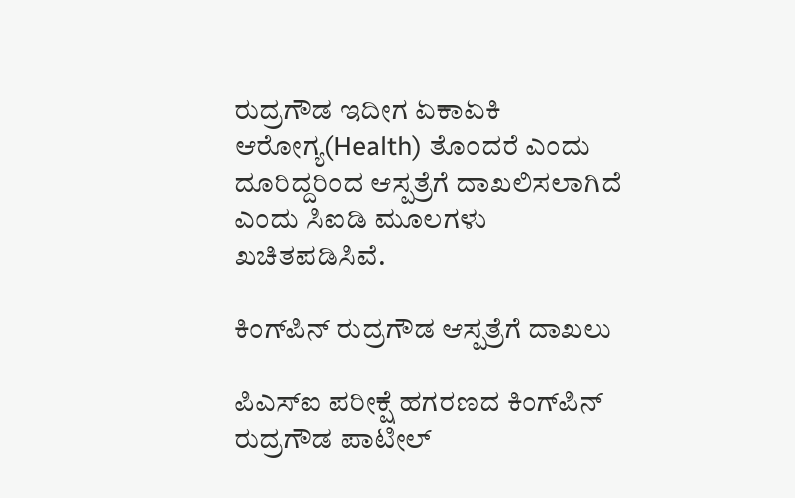ರುದ್ರಗೌಡ ಇದೀಗ ಏಕಾಏಕಿ ಆರೋಗ್ಯ(Health) ತೊಂದರೆ ಎಂದು ದೂರಿದ್ದರಿಂದ ಆಸ್ಪತ್ರೆಗೆ ದಾಖಲಿಸಲಾಗಿದೆ ಎಂದು ಸಿಐಡಿ ಮೂಲಗಳು ಖಚಿತಪಡಿಸಿವೆ.

ಕಿಂಗ್‌ಪಿನ್‌ ರುದ್ರಗೌಡ ಆಸ್ಪತ್ರೆಗೆ ದಾಖಲು

ಪಿಎಸ್‌ಐ ಪರೀಕ್ಷೆ ಹಗರಣದ ಕಿಂಗ್‌ಪಿನ್‌ ರುದ್ರಗೌಡ ಪಾಟೀಲ್‌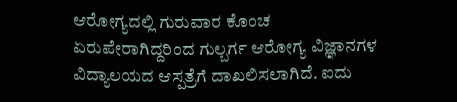ಆರೋಗ್ಯದಲ್ಲಿ ಗುರುವಾರ ಕೊಂಚ ಏರುಪೇರಾಗಿದ್ದರಿಂದ ಗುಲ್ಬರ್ಗ ಆರೋಗ್ಯ ವಿಜ್ಞಾನಗಳ ವಿದ್ಯಾಲಯದ ಆಸ್ಪತ್ರೆಗೆ ದಾಖಲಿಸಲಾಗಿದೆ. ಐದು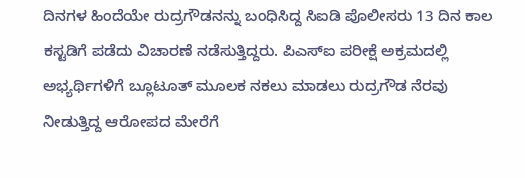ದಿನಗಳ ಹಿಂದೆಯೇ ರುದ್ರಗೌಡನನ್ನು ಬಂಧಿಸಿದ್ದ ಸಿಐಡಿ ಪೊಲೀಸರು 13 ದಿನ ಕಾಲ ಕಸ್ಟಡಿಗೆ ಪಡೆದು ವಿಚಾರಣೆ ನಡೆಸುತ್ತಿದ್ದರು. ಪಿಎಸ್‌ಐ ಪರೀಕ್ಷೆ ಅಕ್ರಮದಲ್ಲಿ ಅಭ್ಯರ್ಥಿಗಳಿಗೆ ಬ್ಲೂಟೂತ್‌ ಮೂಲಕ ನಕಲು ಮಾಡಲು ರುದ್ರಗೌಡ ನೆರವು ನೀಡುತ್ತಿದ್ದ ಆರೋಪದ ಮೇರೆಗೆ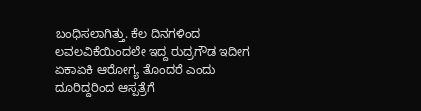ಬಂಧಿಸಲಾಗಿತ್ತು. ಕೆಲ ದಿನಗಳಿಂದ ಲವಲವಿಕೆಯಿಂದಲೇ ಇದ್ದ ರುದ್ರಗೌಡ ಇದೀಗ ಏಕಾಏಕಿ ಆರೋಗ್ಯ ತೊಂದರೆ ಎಂದು ದೂರಿದ್ದರಿಂದ ಆಸ್ಪತ್ರೆಗೆ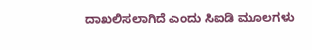ದಾಖಲಿಸಲಾಗಿದೆ ಎಂದು ಸಿಐಡಿ ಮೂಲಗಳು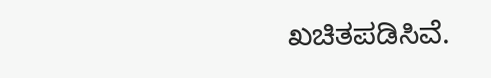ಖಚಿತಪಡಿಸಿವೆ.